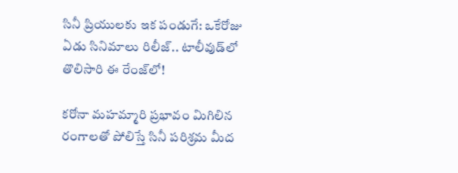సినీ ప్రియులకు ఇక పండుగే: ఒకేరోజు ఏడు సినిమాలు రిలీజ్.. టాలీవుడ్‌లో తొలిసారి ఈ రేంజ్‌లో!

కరోనా మహమ్మారి ప్రభావం మిగిలిన రంగాలతో పోలిస్తే సినీ పరిశ్రమ మీద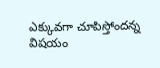ఎక్కువగా చూపిస్తోందన్న విషయం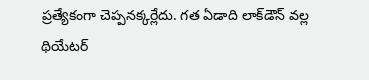ప్రత్యేకంగా చెప్పనక్కర్లేదు. గత ఏడాది లాక్‌డౌన్ వల్ల థియేటర్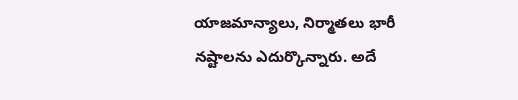యాజమాన్యాలు, నిర్మాతలు భారీ నష్టాలను ఎదుర్కొన్నారు. అదే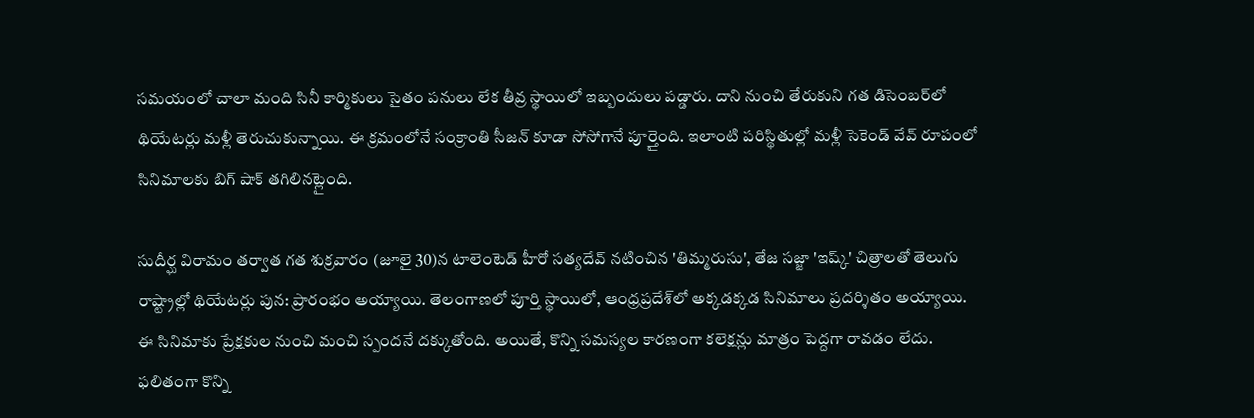సమయంలో చాలా మంది సినీ కార్మికులు సైతం పనులు లేక తీవ్ర స్థాయిలో ఇబ్బందులు పడ్డారు. దాని నుంచి తేరుకుని గత డిసెంబర్‌లో థియేటర్లు మళ్లీ తెరుచుకున్నాయి. ఈ క్రమంలోనే సంక్రాంతి సీజన్ కూడా సోసోగానే పూర్తైంది. ఇలాంటి పరిస్థితుల్లో మళ్లీ సెకెండ్ వేవ్ రూపంలో సినిమాలకు బిగ్ షాక్ తగిలినట్లైంది.

సుదీర్ఘ విరామం తర్వాత గత శుక్రవారం (జూలై 30)న టాలెంటెడ్ హీరో సత్యదేవ్ నటించిన 'తిమ్మరుసు', తేజ సజ్జా 'ఇష్క్' చిత్రాలతో తెలుగు రాష్ట్రాల్లో థియేటర్లు పున: ప్రారంభం అయ్యాయి. తెలంగాణలో పూర్తి స్థాయిలో, ఆంధ్రప్రదేశ్‌లో అక్కడక్కడ సినిమాలు ప్రదర్శితం అయ్యాయి. ఈ సినిమాకు ప్రేక్షకుల నుంచి మంచి స్పందనే దక్కుతోంది. అయితే, కొన్ని సమస్యల కారణంగా కలెక్షన్లు మాత్రం పెద్దగా రావడం లేదు. ఫలితంగా కొన్ని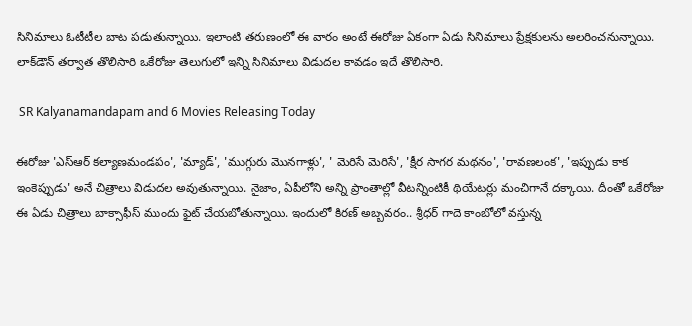సినిమాలు ఓటీటీల బాట పడుతున్నాయి. ఇలాంటి తరుణంలో ఈ వారం అంటే ఈరోజు ఏకంగా ఏడు సినిమాలు ప్రేక్షకులను అలరించనున్నాయి. లాక్‌డౌన్ తర్వాత తొలిసారి ఒకేరోజు తెలుగులో ఇన్ని సినిమాలు విడుదల కావడం ఇదే తొలిసారి.

 SR Kalyanamandapam and 6 Movies Releasing Today

ఈరోజు 'ఎస్ఆర్ కల్యాణమండపం', 'మ్యాడ్', 'ముగ్గురు మొనగాళ్లు', ' మెరిసే మెరిసే', 'క్షీర సాగర మథనం', 'రావణలంక', 'ఇప్పుడు కాక ఇంకెప్పుడు' అనే చిత్రాలు విడుదల అవుతున్నాయి. నైజాం, ఏపీలోని అన్ని ప్రాంతాల్లో వీటన్నింటికీ థియేటర్లు మంచిగానే దక్కాయి. దీంతో ఒకేరోజు ఈ ఏడు చిత్రాలు బాక్సాఫీస్ ముందు ఫైట్ చేయబోతున్నాయి. ఇందులో కిరణ్ అబ్బవరం.. శ్రీధర్ గాదె కాంబోలో వస్తున్న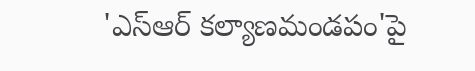'ఎస్ఆర్ కల్యాణమండపం'పై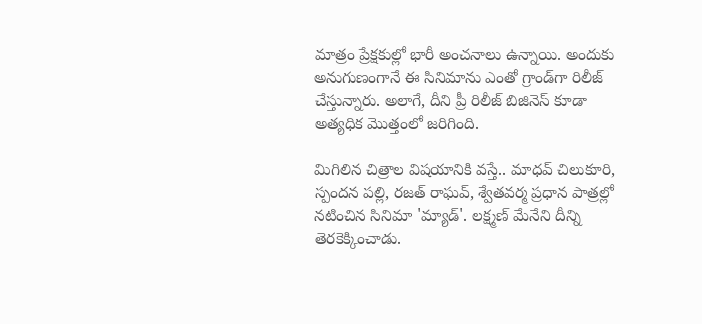మాత్రం ప్రేక్షకుల్లో భారీ అంచనాలు ఉన్నాయి. అందుకు అనుగుణంగానే ఈ సినిమాను ఎంతో గ్రాండ్‌గా రిలీజ్ చేస్తున్నారు. అలాగే, దీని ప్రీ రిలీజ్ బిజినెస్ కూడా అత్యధిక మొత్తంలో జరిగింది.

మిగిలిన చిత్రాల విషయానికి వస్తే.. మాధవ్ చిలుకూరి, స్పందన పల్లి, రజత్ రాఘవ్, శ్వేతవర్మ ప్రధాన పాత్రల్లో నటించిన సినిమా 'మ్యాడ్'. లక్ష్మణ్ మేనేని దీన్ని తెరకెక్కించాడు.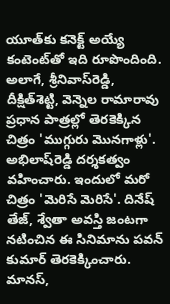యూత్‌కు కనెక్ట్ అయ్యే కంటెంట్‌తో ఇది రూపొందింది. అలాగే, శ్రీనివాస్‌రెడ్డి, దీక్షిత్‌శెట్టి, వెన్నెల రామారావు ప్రధాన పాత్రల్లో తెరకెక్కిన చిత్రం 'ముగ్గురు మొనగాళ్లు'. అభిలాష్‌రెడ్డి దర్శకత్వం వహించారు. ఇందులో మరో చిత్రం 'మెరిసే మెరిసే'. దినేష్ తేజ్, శ్వేతా అవస్తి జంటగా నటించిన ఈ సినిమాను పవన్ కుమార్ తెరకెక్కించారు. మానస్,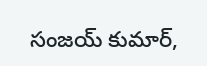సంజయ్ కుమార్,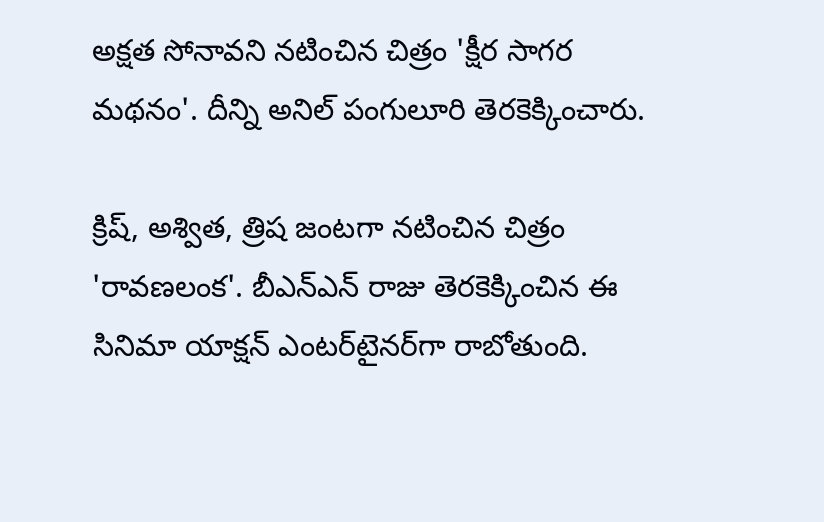అక్షత సోనావని నటించిన చిత్రం 'క్షీర సాగర మథనం'. దీన్ని అనిల్ పంగులూరి తెరకెక్కించారు.

క్రిష్, అశ్విత, త్రిష జంట‌గా న‌టించిన చిత్రం 'రావణలంక'. బీఎన్ఎన్ రాజు తెరకెక్కించిన ఈ సినిమా యాక్షన్ ఎంటర్‌టైనర్‌గా రాబోతుంది.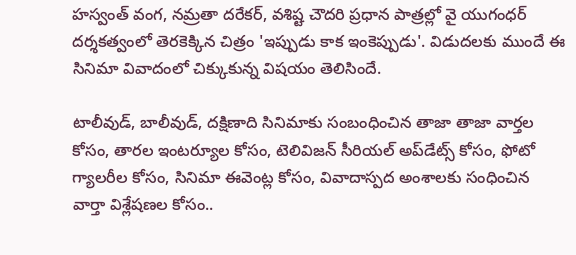హస్వంత్ వంగ, నమ్రతా దరేకర్, వశిష్ట చౌదరి ప్రధాన పాత్రల్లో వై యుగంధర్ దర్శకత్వంలో తెరకెక్కిన చిత్రం 'ఇప్పుడు కాక ఇంకెప్పుడు'. విడుదలకు ముందే ఈ సినిమా వివాదంలో చిక్కుకున్న విషయం తెలిసిందే.

టాలీవుడ్, బాలీవుడ్, దక్షిణాది సినిమాకు సంబంధించిన తాజా తాజా వార్తల కోసం, తారల ఇంటర్యూల కోసం, టెలివిజన్ సీరియల్ అప్‌డేట్స్ కోసం, ఫోటో గ్యాలరీల కోసం, సినిమా ఈవెంట్ల కోసం, వివాదాస్పద అంశాలకు సంధించిన వార్తా విశ్లేషణల కోసం..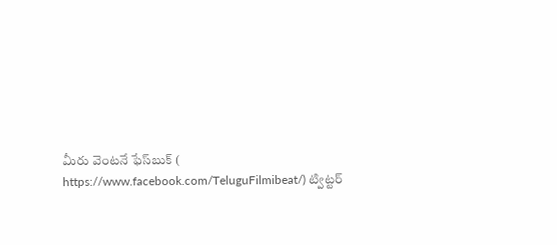మీరు వెంటనే ఫేస్‌బుక్ ( https://www.facebook.com/TeluguFilmibeat/) ట్విట్టర్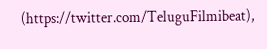(https://twitter.com/TeluguFilmibeat),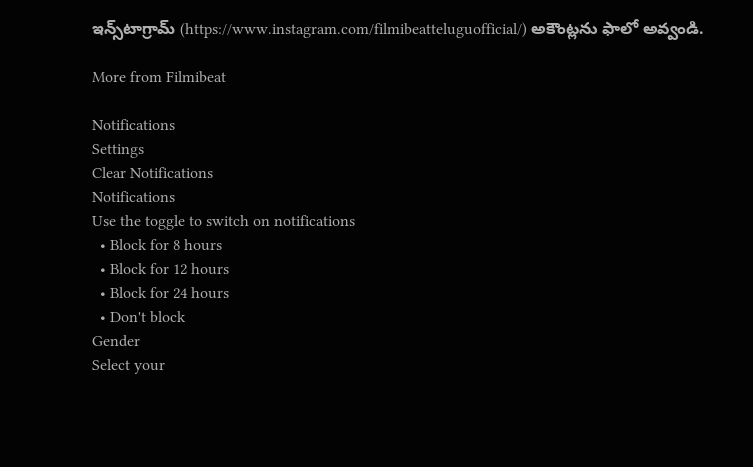ఇన్స్‌టాగ్రామ్ (https://www.instagram.com/filmibeatteluguofficial/) అకౌంట్లను ఫాలో అవ్వండి.

More from Filmibeat

Notifications
Settings
Clear Notifications
Notifications
Use the toggle to switch on notifications
  • Block for 8 hours
  • Block for 12 hours
  • Block for 24 hours
  • Don't block
Gender
Select your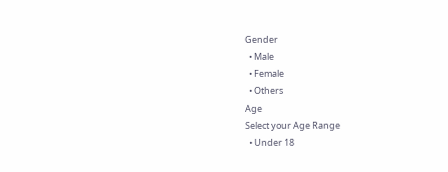Gender
  • Male
  • Female
  • Others
Age
Select your Age Range
  • Under 18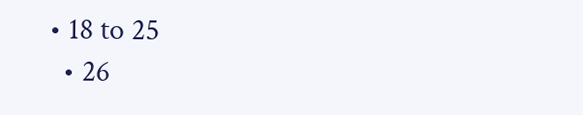• 18 to 25
  • 26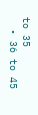to 35
  • 36 to 45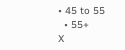• 45 to 55
  • 55+
X